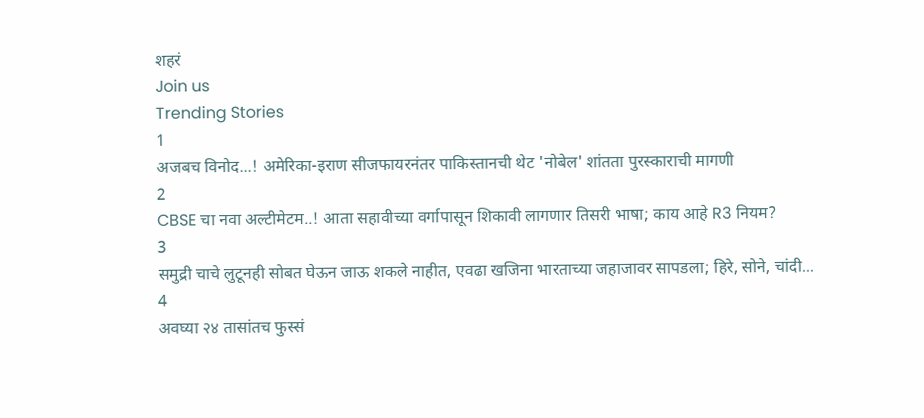शहरं
Join us
Trending Stories
1
अजबच विनोद...! अमेरिका-इराण सीजफायरनंतर पाकिस्तानची थेट 'नोबेल' शांतता पुरस्काराची मागणी
2
CBSE चा नवा अल्टीमेटम..! आता सहावीच्या वर्गापासून शिकावी लागणार तिसरी भाषा; काय आहे R3 नियम?
3
समुद्री चाचे लुटूनही सोबत घेऊन जाऊ शकले नाहीत, एवढा खजिना भारताच्या जहाजावर सापडला; हिरे, सोने, चांदी...
4
अवघ्या २४ तासांतच फुस्सं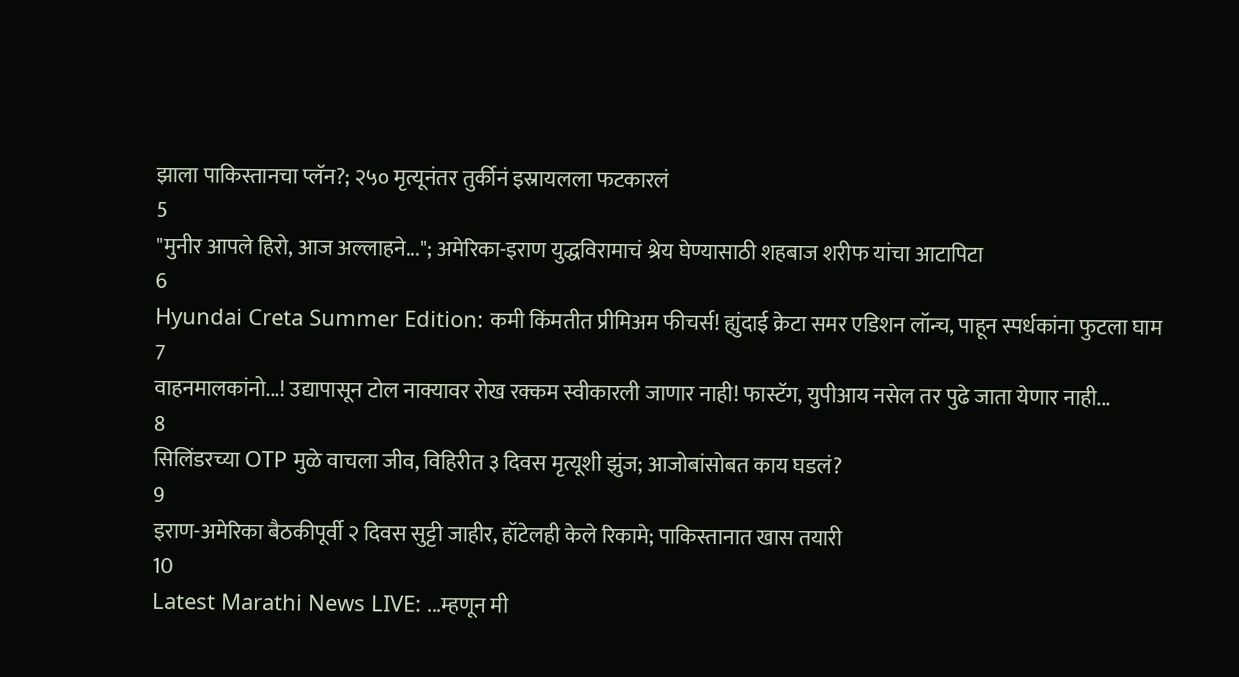झाला पाकिस्तानचा प्लॅन?; २५० मृत्यूनंतर तुर्कीनं इस्रायलला फटकारलं
5
"मुनीर आपले हिरो, आज अल्लाहने..."; अमेरिका-इराण युद्धविरामाचं श्रेय घेण्यासाठी शहबाज शरीफ यांचा आटापिटा
6
Hyundai Creta Summer Edition: कमी किंमतीत प्रीमिअम फीचर्स! ह्युंदाई क्रेटा समर एडिशन लॉन्च, पाहून स्पर्धकांना फुटला घाम
7
वाहनमालकांनो...! उद्यापासून टोल नाक्यावर रोख रक्कम स्वीकारली जाणार नाही! फास्टॅग, युपीआय नसेल तर पुढे जाता येणार नाही...
8
सिलिंडरच्या OTP मुळे वाचला जीव, विहिरीत ३ दिवस मृत्यूशी झुंज; आजोबांसोबत काय घडलं?
9
इराण-अमेरिका बैठकीपूर्वी २ दिवस सुट्टी जाहीर, हॉटेलही केले रिकामे; पाकिस्तानात खास तयारी
10
Latest Marathi News LIVE: ...म्हणून मी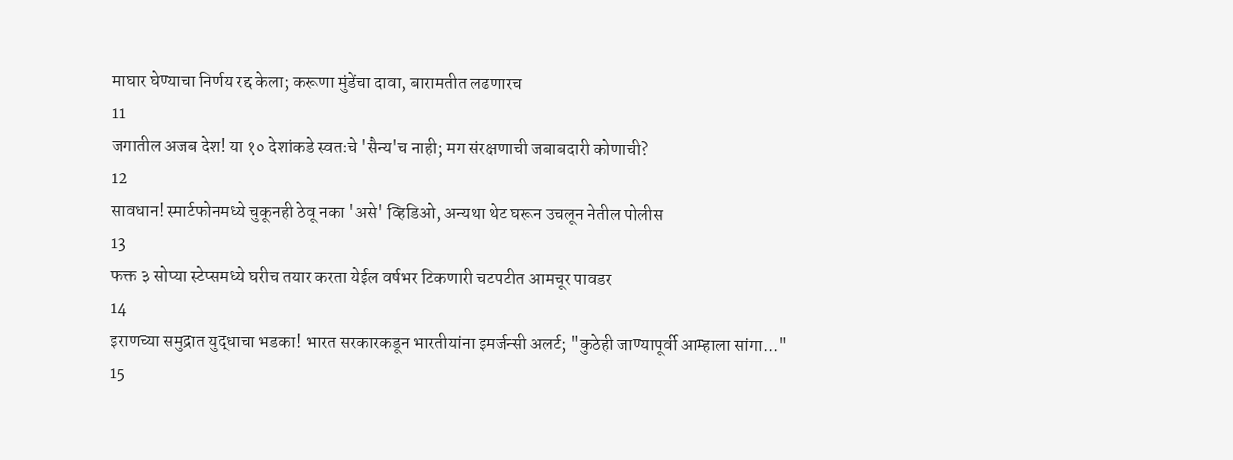माघार घेण्याचा निर्णय रद्द केला; करूणा मुंडेंचा दावा, बारामतीत लढणारच
11
जगातील अजब देश! या १० देशांकडे स्वतःचे 'सैन्य'च नाही; मग संरक्षणाची जबाबदारी कोणाची?
12
सावधान! स्मार्टफोनमध्ये चुकूनही ठेवू नका 'असे' व्हिडिओ, अन्यथा थेट घरून उचलून नेतील पोलीस
13
फक्त ३ सोप्या स्टेप्समध्ये घरीच तयार करता येईल वर्षभर टिकणारी चटपटीत आमचूर पावडर
14
इराणच्या समुद्रात युद्धाचा भडका! भारत सरकारकडून भारतीयांना इमर्जन्सी अलर्ट; "कुठेही जाण्यापूर्वी आम्हाला सांगा..."
15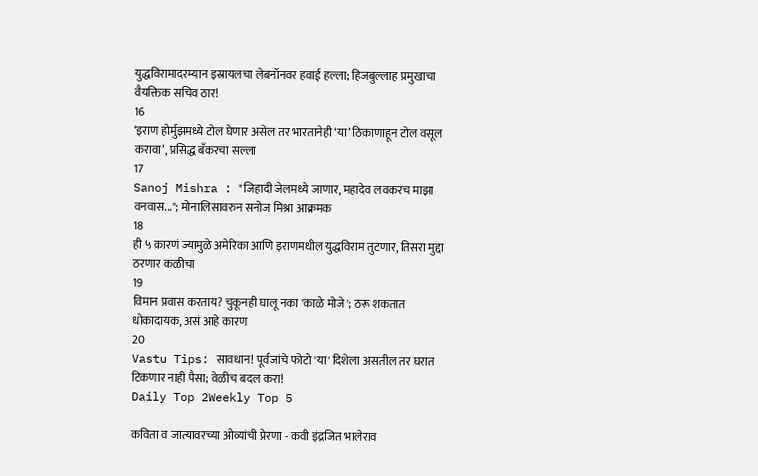युद्धविरामादरम्यान इस्रायलचा लेबनॉनवर हवाई हल्ला; हिजबुल्लाह प्रमुखाचा वैयक्तिक सचिव ठार!
16
‘इराण होर्मुझमध्ये टोल घेणार असेल तर भारतानेही ‘या’ ठिकाणाहून टोल वसूल करावा’, प्रसिद्ध बँकरचा सल्ला
17
Sanoj Mishra : "जिहादी जेलमध्ये जाणार, महादेव लवकरच माझा वनवास..."; मोनालिसावरुन सनोज मिश्रा आक्रमक
18
ही ५ कारणं ज्यामुळे अमेरिका आणि इराणमधील युद्धविराम तुटणार, तिसरा मुद्दा ठरणार कळीचा
19
विमान प्रवास करताय? चुकूनही घालू नका 'काळे मोजे'; ठरू शकतात धोकादायक, असं आहे कारण
20
Vastu Tips: सावधान! पूर्वजांचे फोटो 'या' दिशेला असतील तर घरात टिकणार नाही पैसा; वेळीच बदल करा!
Daily Top 2Weekly Top 5

कविता व जात्यावरच्या ओव्यांची प्रेरणा - कवी इंद्रजित भालेराव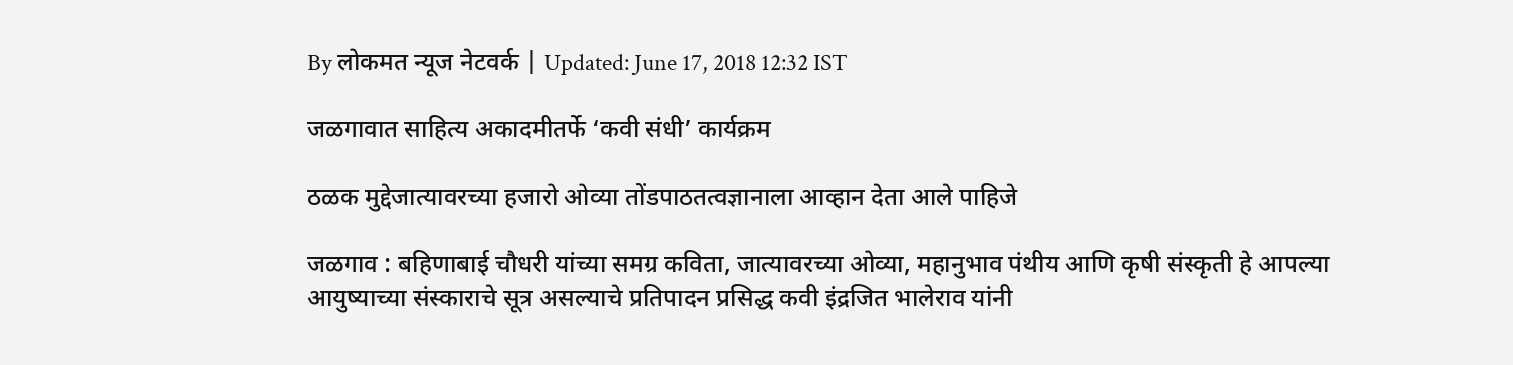By लोकमत न्यूज नेटवर्क | Updated: June 17, 2018 12:32 IST

जळगावात साहित्य अकादमीतर्फे ‘कवी संधी’ कार्यक्रम

ठळक मुद्देजात्यावरच्या हजारो ओव्या तोंडपाठतत्वज्ञानाला आव्हान देता आले पाहिजे

जळगाव : बहिणाबाई चौधरी यांच्या समग्र कविता, जात्यावरच्या ओव्या, महानुभाव पंथीय आणि कृषी संस्कृती हे आपल्या आयुष्याच्या संस्काराचे सूत्र असल्याचे प्रतिपादन प्रसिद्ध कवी इंद्रजित भालेराव यांनी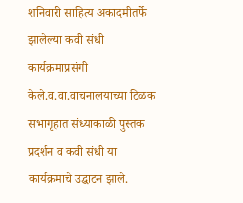शनिवारी साहित्य अकादमीतर्फे झालेल्या कवी संधी कार्यक्रमाप्रसंगी केले.व.वा.वाचनालयाच्या टिळक सभागृहात संध्याकाळी पुस्तक प्रदर्शन व कवी संधी या कार्यक्रमाचे उद्घाटन झाले.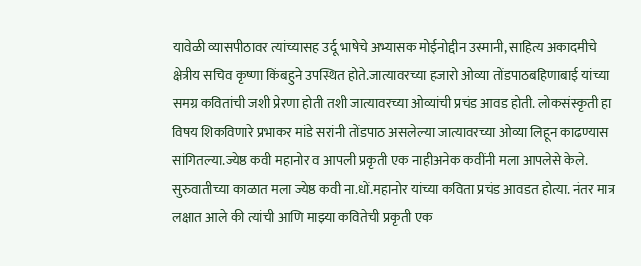यावेळी व्यासपीठावर त्यांच्यासह उर्दू भाषेचे अभ्यासक मोईनोद्दीन उस्मानी, साहित्य अकादमीचे क्षेत्रीय सचिव कृष्णा किंबहुने उपस्थित होते.जात्यावरच्या हजारो ओव्या तोंडपाठबहिणाबाई यांच्या समग्र कवितांची जशी प्रेरणा होती तशी जात्यावरच्या ओव्यांची प्रचंड आवड होती. लोकसंस्कृती हा विषय शिकविणारे प्रभाकर मांडे सरांनी तोंडपाठ असलेल्या जात्यावरच्या ओव्या लिहून काढण्यास सांगितल्या.ज्येष्ठ कवी महानोर व आपली प्रकृती एक नाहीअनेक कवींनी मला आपलेसे केले. सुरुवातीच्या काळात मला ज्येष्ठ कवी ना.धों.महानोर यांच्या कविता प्रचंड आवडत होत्या. नंतर मात्र लक्षात आले की त्यांची आणि माझ्या कवितेची प्रकृती एक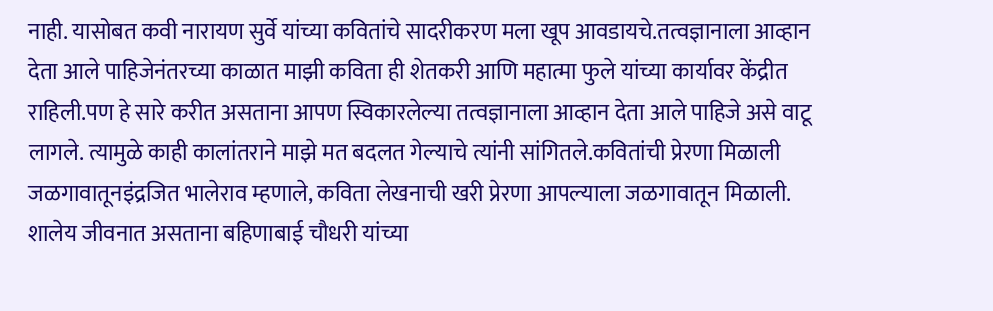नाही. यासोबत कवी नारायण सुर्वे यांच्या कवितांचे सादरीकरण मला खूप आवडायचे.तत्वज्ञानाला आव्हान देता आले पाहिजेनंतरच्या काळात माझी कविता ही शेतकरी आणि महात्मा फुले यांच्या कार्यावर केंद्रीत राहिली.पण हे सारे करीत असताना आपण स्विकारलेल्या तत्वज्ञानाला आव्हान देता आले पाहिजे असे वाटू लागले. त्यामुळे काही कालांतराने माझे मत बदलत गेल्याचे त्यांनी सांगितले.कवितांची प्रेरणा मिळाली जळगावातूनइंद्रजित भालेराव म्हणाले, कविता लेखनाची खरी प्रेरणा आपल्याला जळगावातून मिळाली. शालेय जीवनात असताना बहिणाबाई चौधरी यांच्या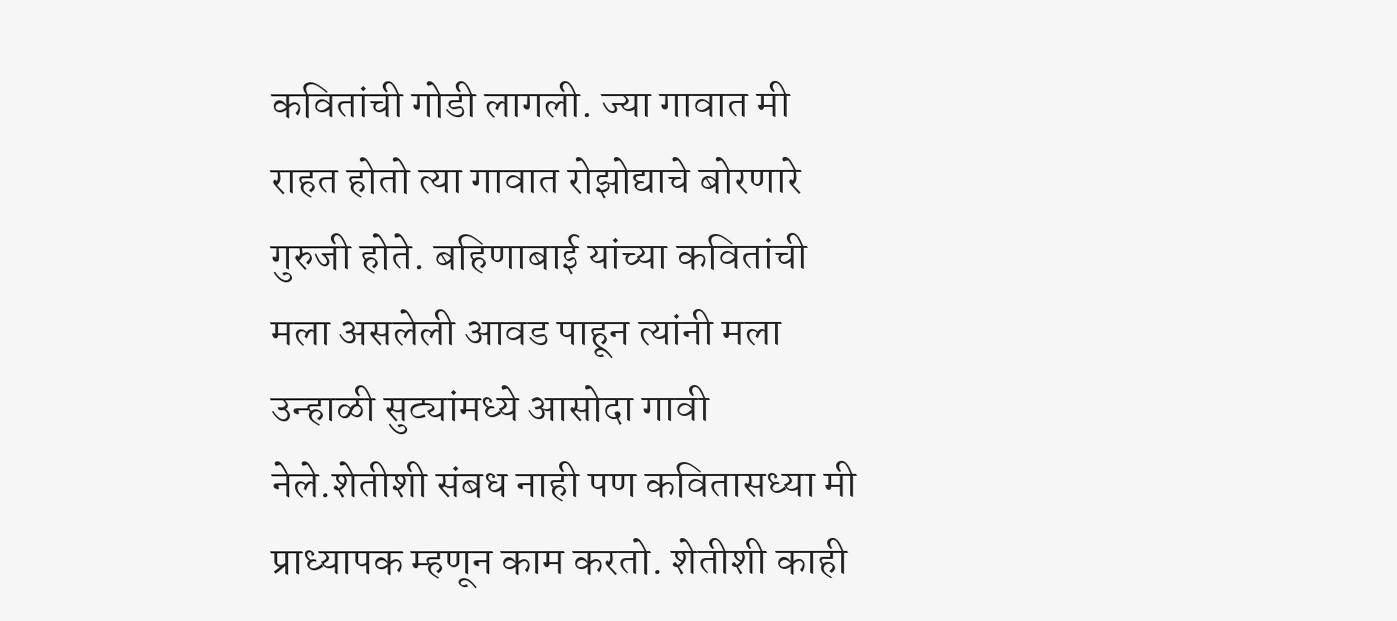कवितांची गोडी लागली. ज्या गावात मी राहत होतो त्या गावात रोझोद्याचे बोरणारे गुरुजी होते. बहिणाबाई यांच्या कवितांची मला असलेली आवड पाहून त्यांनी मला उन्हाळी सुट्यांमध्ये आसोदा गावी नेले.शेतीशी संबध नाही पण कवितासध्या मी प्राध्यापक म्हणून काम करतो. शेतीशी काही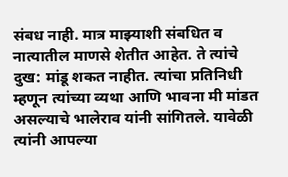संबध नाही. मात्र माझ्याशी संबधित व नात्यातील माणसे शेतीत आहेत. ते त्यांचे दुख: मांडू शकत नाहीत. त्यांचा प्रतिनिधी म्हणून त्यांच्या व्यथा आणि भावना मी मांडत असल्याचे भालेराव यांनी सांगितले. यावेळी त्यांनी आपल्या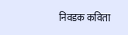निवडक कविता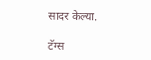सादर केल्या.

टॅग्स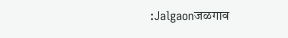:Jalgaonजळगाव